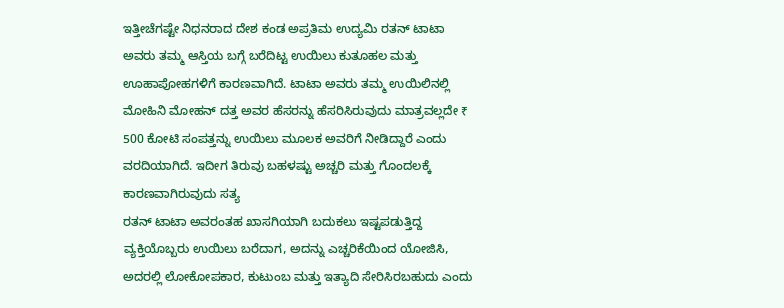ಇತ್ತೀಚೆಗಷ್ಟೇ ನಿಧನರಾದ ದೇಶ ಕಂಡ ಅಪ್ರತಿಮ ಉದ್ಯಮಿ ರತನ್ ಟಾಟಾ ಅವರು ತಮ್ಮ ಆಸ್ತಿಯ ಬಗ್ಗೆ ಬರೆದಿಟ್ಟ ಉಯಿಲು ಕುತೂಹಲ ಮತ್ತು ಊಹಾಪೋಹಗಳಿಗೆ ಕಾರಣವಾಗಿದೆ. ಟಾಟಾ ಅವರು ತಮ್ಮ ಉಯಿಲಿನಲ್ಲಿ ಮೋಹಿನಿ ಮೋಹನ್ ದತ್ತ ಅವರ ಹೆಸರನ್ನು ಹೆಸರಿಸಿರುವುದು ಮಾತ್ರವಲ್ಲದೇ ₹ 500 ಕೋಟಿ ಸಂಪತ್ತನ್ನು ಉಯಿಲು ಮೂಲಕ ಅವರಿಗೆ ನೀಡಿದ್ದಾರೆ ಎಂದು ವರದಿಯಾಗಿದೆ. ಇದೀಗ ತಿರುವು ಬಹಳಷ್ಟು ಅಚ್ಚರಿ ಮತ್ತು ಗೊಂದಲಕ್ಕೆ ಕಾರಣವಾಗಿರುವುದು ಸತ್ಯ
ರತನ್ ಟಾಟಾ ಅವರಂತಹ ಖಾಸಗಿಯಾಗಿ ಬದುಕಲು ಇಷ್ಟಪಡುತ್ತಿದ್ದ ವ್ಯಕ್ತಿಯೊಬ್ಬರು ಉಯಿಲು ಬರೆದಾಗ, ಅದನ್ನು ಎಚ್ಚರಿಕೆಯಿಂದ ಯೋಜಿಸಿ, ಅದರಲ್ಲಿ ಲೋಕೋಪಕಾರ, ಕುಟುಂಬ ಮತ್ತು ಇತ್ಯಾದಿ ಸೇರಿಸಿರಬಹುದು ಎಂದು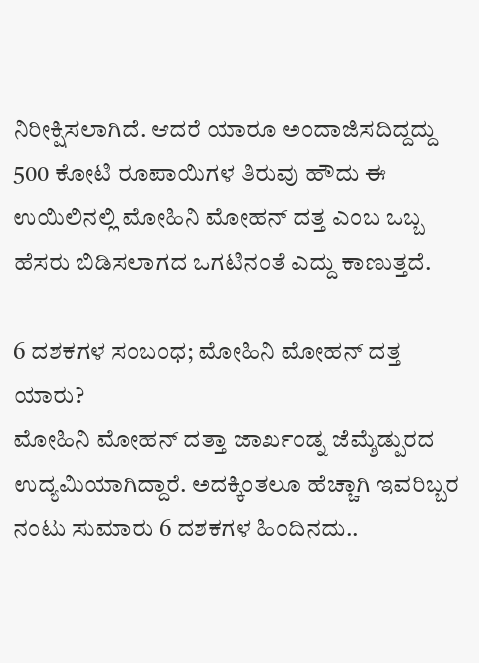ನಿರೀಕ್ಷಿಸಲಾಗಿದೆ. ಆದರೆ ಯಾರೂ ಅಂದಾಜಿಸದಿದ್ದದ್ದು 500 ಕೋಟಿ ರೂಪಾಯಿಗಳ ತಿರುವು ಹೌದು ಈ ಉಯಿಲಿನಲ್ಲಿ ಮೋಹಿನಿ ಮೋಹನ್ ದತ್ತ ಎಂಬ ಒಬ್ಬ ಹೆಸರು ಬಿಡಿಸಲಾಗದ ಒಗಟಿನಂತೆ ಎದ್ದು ಕಾಣುತ್ತದೆ.

6 ದಶಕಗಳ ಸಂಬಂಧ; ಮೋಹಿನಿ ಮೋಹನ್ ದತ್ತ ಯಾರು?
ಮೋಹಿನಿ ಮೋಹನ್ ದತ್ತಾ ಜಾರ್ಖಂಡ್ನ ಜೆಮ್ಶೆಡ್ಪುರದ ಉದ್ಯಮಿಯಾಗಿದ್ದಾರೆ. ಅದಕ್ಕಿಂತಲೂ ಹೆಚ್ಚಾಗಿ ಇವರಿಬ್ಬರ ನಂಟು ಸುಮಾರು 6 ದಶಕಗಳ ಹಿಂದಿನದು..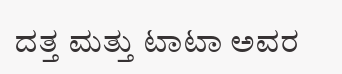ದತ್ತ ಮತ್ತು ಟಾಟಾ ಅವರ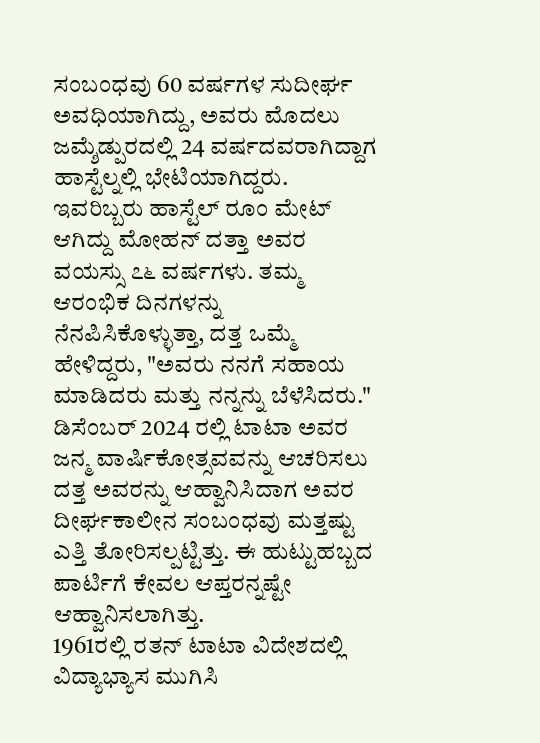ಸಂಬಂಧವು 60 ವರ್ಷಗಳ ಸುದೀರ್ಘ ಅವಧಿಯಾಗಿದ್ದು, ಅವರು ಮೊದಲು ಜಮ್ಶೆಡ್ಪುರದಲ್ಲಿ 24 ವರ್ಷದವರಾಗಿದ್ದಾಗ ಹಾಸ್ಟೆಲ್ನಲ್ಲಿ ಭೇಟಿಯಾಗಿದ್ದರು. ಇವರಿಬ್ಬರು ಹಾಸ್ಟೆಲ್ ರೂಂ ಮೇಟ್ ಆಗಿದ್ದು ಮೋಹನ್ ದತ್ತಾ ಅವರ ವಯಸ್ಸು ೭೬ ವರ್ಷಗಳು. ತಮ್ಮ ಆರಂಭಿಕ ದಿನಗಳನ್ನು ನೆನಪಿಸಿಕೊಳ್ಳುತ್ತಾ, ದತ್ತ ಒಮ್ಮೆ ಹೇಳಿದ್ದರು, "ಅವರು ನನಗೆ ಸಹಾಯ ಮಾಡಿದರು ಮತ್ತು ನನ್ನನ್ನು ಬೆಳೆಸಿದರು." ಡಿಸೆಂಬರ್ 2024 ರಲ್ಲಿ ಟಾಟಾ ಅವರ ಜನ್ಮ ವಾರ್ಷಿಕೋತ್ಸವವನ್ನು ಆಚರಿಸಲು ದತ್ತ ಅವರನ್ನು ಆಹ್ವಾನಿಸಿದಾಗ ಅವರ ದೀರ್ಘಕಾಲೀನ ಸಂಬಂಧವು ಮತ್ತಷ್ಟು ಎತ್ತಿ ತೋರಿಸಲ್ಪಟ್ಟಿತ್ತು. ಈ ಹುಟ್ಟುಹಬ್ಬದ ಪಾರ್ಟಿಗೆ ಕೇವಲ ಆಪ್ತರನ್ನಷ್ಟೇ ಆಹ್ವಾನಿಸಲಾಗಿತ್ತು.
1961ರಲ್ಲಿ ರತನ್ ಟಾಟಾ ವಿದೇಶದಲ್ಲಿ ವಿದ್ಯಾಭ್ಯಾಸ ಮುಗಿಸಿ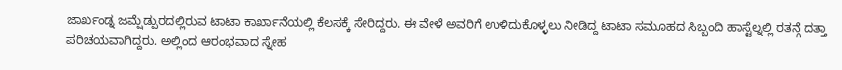ಜಾರ್ಖಂಡ್ನ ಜಮ್ಷೆಡ್ಪುರದಲ್ಲಿರುವ ಟಾಟಾ ಕಾರ್ಖಾನೆಯಲ್ಲಿ ಕೆಲಸಕ್ಕೆ ಸೇರಿದ್ದರು. ಈ ವೇಳೆ ಅವರಿಗೆ ಉಳಿದುಕೊಳ್ಳಲು ನೀಡಿದ್ದ ಟಾಟಾ ಸಮೂಹದ ಸಿಬ್ಬಂದಿ ಹಾಸ್ಟೆಲ್ನಲ್ಲಿ ರತನ್ಗೆ ದತ್ತಾ ಪರಿಚಯವಾಗಿದ್ದರು. ಅಲ್ಲಿಂದ ಆರಂಭವಾದ ಸ್ನೇಹ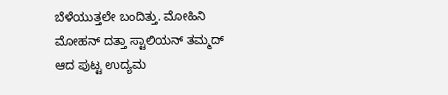ಬೆಳೆಯುತ್ತಲೇ ಬಂದಿತ್ತು. ಮೋಹಿನಿ ಮೋಹನ್ ದತ್ತಾ ಸ್ಟಾಲಿಯನ್ ತಮ್ಮದ್ ಆದ ಪುಟ್ಟ ಉದ್ಯಮ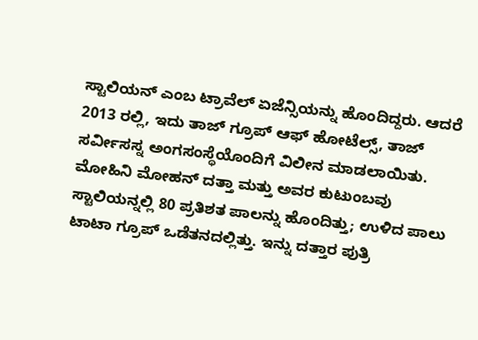ಸ್ಟಾಲಿಯನ್ ಎಂಬ ಟ್ರಾವೆಲ್ ಏಜೆನ್ಸಿಯನ್ನು ಹೊಂದಿದ್ದರು. ಆದರೆ 2013 ರಲ್ಲಿ, ಇದು ತಾಜ್ ಗ್ರೂಪ್ ಆಫ್ ಹೋಟೆಲ್ಸ್, ತಾಜ್ ಸರ್ವೀಸಸ್ನ ಅಂಗಸಂಸ್ಥೆಯೊಂದಿಗೆ ವಿಲೀನ ಮಾಡಲಾಯಿತು. ಮೋಹಿನಿ ಮೋಹನ್ ದತ್ತಾ ಮತ್ತು ಅವರ ಕುಟುಂಬವು ಸ್ಟಾಲಿಯನ್ನಲ್ಲಿ 80 ಪ್ರತಿಶತ ಪಾಲನ್ನು ಹೊಂದಿತ್ತು; ಉಳಿದ ಪಾಲು ಟಾಟಾ ಗ್ರೂಪ್ ಒಡೆತನದಲ್ಲಿತ್ತು. ಇನ್ನು ದತ್ತಾರ ಪುತ್ರಿ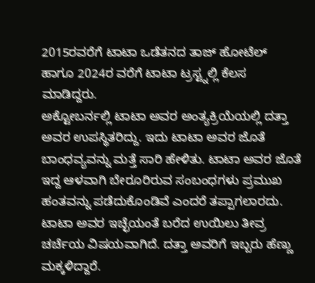2015ರವರೆಗೆ ಟಾಟಾ ಒಡೆತನದ ತಾಜ್ ಹೋಟೆಲ್ ಹಾಗೂ 2024ರ ವರೆಗೆ ಟಾಟಾ ಟ್ರಸ್ಟ್ನಲ್ಲಿ ಕೆಲಸ ಮಾಡಿದ್ದರು.
ಅಕ್ಟೋಬರ್ನಲ್ಲಿ ಟಾಟಾ ಅವರ ಅಂತ್ಯಕ್ರಿಯೆಯಲ್ಲಿ ದತ್ತಾ ಅವರ ಉಪಸ್ಥಿತರಿದ್ದು. ಇದು ಟಾಟಾ ಅವರ ಜೊತೆ ಬಾಂಧವ್ಯವನ್ನು ಮತ್ತೆ ಸಾರಿ ಹೇಳಿತು. ಟಾಟಾ ಅವರ ಜೊತೆ ಇದ್ದ ಆಳವಾಗಿ ಬೇರೂರಿರುವ ಸಂಬಂಧಗಳು ಪ್ರಮುಖ ಹಂತವನ್ನು ಪಡೆದುಕೊಂಡಿವೆ ಎಂದರೆ ತಪ್ಪಾಗಲಾರದು. ಟಾಟಾ ಅವರ ಇಚ್ಛೆಯಂತೆ ಬರೆದ ಉಯಿಲು ತೀವ್ರ ಚರ್ಚೆಯ ವಿಷಯವಾಗಿದೆ. ದತ್ತಾ ಅವರಿಗೆ ಇಬ್ಬರು ಹೆಣ್ಣು ಮಕ್ಕಳಿದ್ದಾರೆ.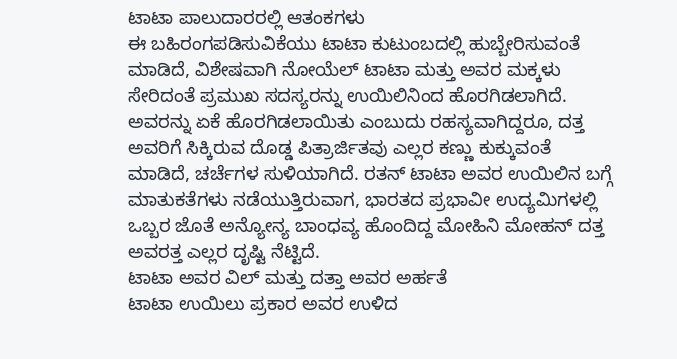ಟಾಟಾ ಪಾಲುದಾರರಲ್ಲಿ ಆತಂಕಗಳು
ಈ ಬಹಿರಂಗಪಡಿಸುವಿಕೆಯು ಟಾಟಾ ಕುಟುಂಬದಲ್ಲಿ ಹುಬ್ಬೇರಿಸುವಂತೆ ಮಾಡಿದೆ, ವಿಶೇಷವಾಗಿ ನೋಯೆಲ್ ಟಾಟಾ ಮತ್ತು ಅವರ ಮಕ್ಕಳು ಸೇರಿದಂತೆ ಪ್ರಮುಖ ಸದಸ್ಯರನ್ನು ಉಯಿಲಿನಿಂದ ಹೊರಗಿಡಲಾಗಿದೆ. ಅವರನ್ನು ಏಕೆ ಹೊರಗಿಡಲಾಯಿತು ಎಂಬುದು ರಹಸ್ಯವಾಗಿದ್ದರೂ, ದತ್ತ ಅವರಿಗೆ ಸಿಕ್ಕಿರುವ ದೊಡ್ಡ ಪಿತ್ರಾರ್ಜಿತವು ಎಲ್ಲರ ಕಣ್ಣು ಕುಕ್ಕುವಂತೆ ಮಾಡಿದೆ, ಚರ್ಚೆಗಳ ಸುಳಿಯಾಗಿದೆ. ರತನ್ ಟಾಟಾ ಅವರ ಉಯಿಲಿನ ಬಗ್ಗೆ ಮಾತುಕತೆಗಳು ನಡೆಯುತ್ತಿರುವಾಗ, ಭಾರತದ ಪ್ರಭಾವೀ ಉದ್ಯಮಿಗಳಲ್ಲಿ ಒಬ್ಬರ ಜೊತೆ ಅನ್ಯೋನ್ಯ ಬಾಂಧವ್ಯ ಹೊಂದಿದ್ದ ಮೋಹಿನಿ ಮೋಹನ್ ದತ್ತ ಅವರತ್ತ ಎಲ್ಲರ ದೃಷ್ಟಿ ನೆಟ್ಟಿದೆ.
ಟಾಟಾ ಅವರ ವಿಲ್ ಮತ್ತು ದತ್ತಾ ಅವರ ಅರ್ಹತೆ
ಟಾಟಾ ಉಯಿಲು ಪ್ರಕಾರ ಅವರ ಉಳಿದ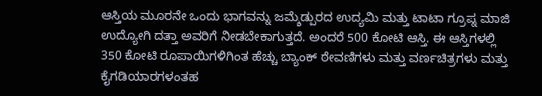ಆಸ್ತಿಯ ಮೂರನೇ ಒಂದು ಭಾಗವನ್ನು ಜಮ್ಶೆಡ್ಪುರದ ಉದ್ಯಮಿ ಮತ್ತು ಟಾಟಾ ಗ್ರೂಪ್ನ ಮಾಜಿ ಉದ್ಯೋಗಿ ದತ್ತಾ ಅವರಿಗೆ ನೀಡಬೇಕಾಗುತ್ತದೆ. ಅಂದರೆ 500 ಕೋಟಿ ಆಸ್ತಿ. ಈ ಆಸ್ತಿಗಳಲ್ಲಿ 350 ಕೋಟಿ ರೂಪಾಯಿಗಳಿಗಿಂತ ಹೆಚ್ಚು ಬ್ಯಾಂಕ್ ಠೇವಣಿಗಳು ಮತ್ತು ವರ್ಣಚಿತ್ರಗಳು ಮತ್ತು ಕೈಗಡಿಯಾರಗಳಂತಹ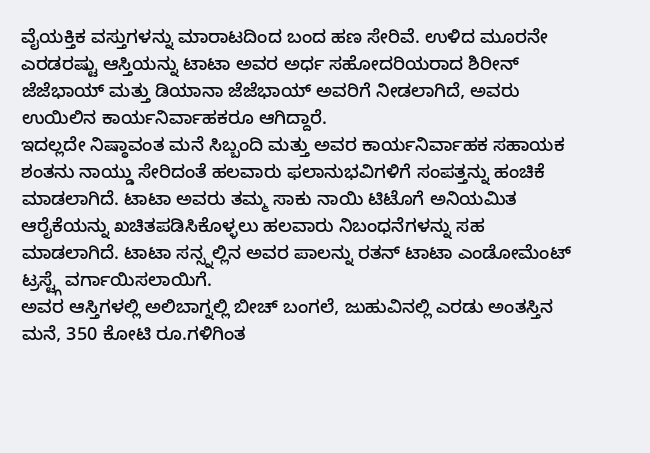ವೈಯಕ್ತಿಕ ವಸ್ತುಗಳನ್ನು ಮಾರಾಟದಿಂದ ಬಂದ ಹಣ ಸೇರಿವೆ. ಉಳಿದ ಮೂರನೇ ಎರಡರಷ್ಟು ಆಸ್ತಿಯನ್ನು ಟಾಟಾ ಅವರ ಅರ್ಧ ಸಹೋದರಿಯರಾದ ಶಿರೀನ್ ಜೆಜೆಭಾಯ್ ಮತ್ತು ಡಿಯಾನಾ ಜೆಜೆಭಾಯ್ ಅವರಿಗೆ ನೀಡಲಾಗಿದೆ, ಅವರು ಉಯಿಲಿನ ಕಾರ್ಯನಿರ್ವಾಹಕರೂ ಆಗಿದ್ದಾರೆ.
ಇದಲ್ಲದೇ ನಿಷ್ಠಾವಂತ ಮನೆ ಸಿಬ್ಬಂದಿ ಮತ್ತು ಅವರ ಕಾರ್ಯನಿರ್ವಾಹಕ ಸಹಾಯಕ ಶಂತನು ನಾಯ್ಡು ಸೇರಿದಂತೆ ಹಲವಾರು ಫಲಾನುಭವಿಗಳಿಗೆ ಸಂಪತ್ತನ್ನು ಹಂಚಿಕೆ ಮಾಡಲಾಗಿದೆ. ಟಾಟಾ ಅವರು ತಮ್ಮ ಸಾಕು ನಾಯಿ ಟಿಟೊಗೆ ಅನಿಯಮಿತ ಆರೈಕೆಯನ್ನು ಖಚಿತಪಡಿಸಿಕೊಳ್ಳಲು ಹಲವಾರು ನಿಬಂಧನೆಗಳನ್ನು ಸಹ ಮಾಡಲಾಗಿದೆ. ಟಾಟಾ ಸನ್ಸ್ನಲ್ಲಿನ ಅವರ ಪಾಲನ್ನು ರತನ್ ಟಾಟಾ ಎಂಡೋಮೆಂಟ್ ಟ್ರಸ್ಟ್ಗೆ ವರ್ಗಾಯಿಸಲಾಯಿಗೆ.
ಅವರ ಆಸ್ತಿಗಳಲ್ಲಿ ಅಲಿಬಾಗ್ನಲ್ಲಿ ಬೀಚ್ ಬಂಗಲೆ, ಜುಹುವಿನಲ್ಲಿ ಎರಡು ಅಂತಸ್ತಿನ ಮನೆ, 350 ಕೋಟಿ ರೂ.ಗಳಿಗಿಂತ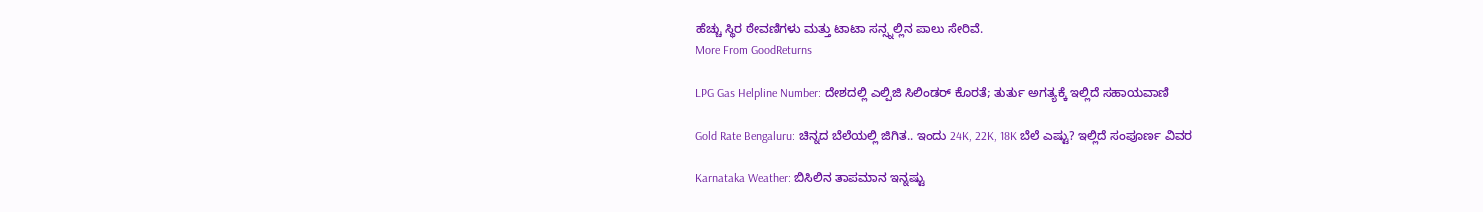ಹೆಚ್ಚು ಸ್ಥಿರ ಠೇವಣಿಗಳು ಮತ್ತು ಟಾಟಾ ಸನ್ಸ್ನಲ್ಲಿನ ಪಾಲು ಸೇರಿವೆ.
More From GoodReturns

LPG Gas Helpline Number: ದೇಶದಲ್ಲಿ ಎಲ್ಪಿಜಿ ಸಿಲಿಂಡರ್ ಕೊರತೆ; ತುರ್ತು ಅಗತ್ಯಕ್ಕೆ ಇಲ್ಲಿದೆ ಸಹಾಯವಾಣಿ

Gold Rate Bengaluru: ಚಿನ್ನದ ಬೆಲೆಯಲ್ಲಿ ಜಿಗಿತ.. ಇಂದು 24K, 22K, 18K ಬೆಲೆ ಎಷ್ಟು? ಇಲ್ಲಿದೆ ಸಂಪೂರ್ಣ ವಿವರ

Karnataka Weather: ಬಿಸಿಲಿನ ತಾಪಮಾನ ಇನ್ನಷ್ಟು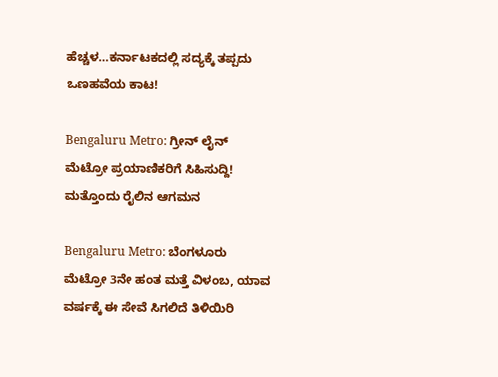ಹೆಚ್ಚಳ…ಕರ್ನಾಟಕದಲ್ಲಿ ಸದ್ಯಕ್ಕೆ ತಪ್ಪದು ಒಣಹವೆಯ ಕಾಟ!

Bengaluru Metro: ಗ್ರೀನ್ ಲೈನ್ ಮೆಟ್ರೋ ಪ್ರಯಾಣಿಕರಿಗೆ ಸಿಹಿಸುದ್ದಿ! ಮತ್ತೊಂದು ರೈಲಿನ ಆಗಮನ

Bengaluru Metro: ಬೆಂಗಳೂರು ಮೆಟ್ರೋ 3ನೇ ಹಂತ ಮತ್ತೆ ವಿಳಂಬ, ಯಾವ ವರ್ಷಕ್ಕೆ ಈ ಸೇವೆ ಸಿಗಲಿದೆ ತಿಳಿಯಿರಿ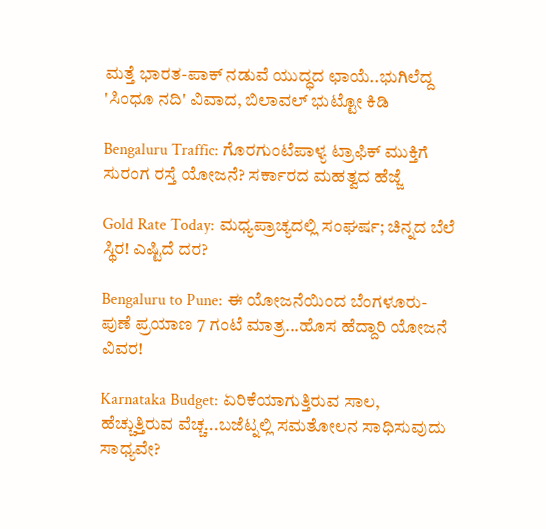ಮತ್ತೆ ಭಾರತ-ಪಾಕ್ ನಡುವೆ ಯುದ್ಧದ ಛಾಯೆ..ಭುಗಿಲೆದ್ದ 'ಸಿಂಧೂ ನದಿ' ವಿವಾದ, ಬಿಲಾವಲ್ ಭುಟ್ಟೋ ಕಿಡಿ

Bengaluru Traffic: ಗೊರಗುಂಟೆಪಾಳ್ಯ ಟ್ರಾಫಿಕ್ ಮುಕ್ತಿಗೆ ಸುರಂಗ ರಸ್ತೆ ಯೋಜನೆ? ಸರ್ಕಾರದ ಮಹತ್ವದ ಹೆಜ್ಜೆ

Gold Rate Today: ಮಧ್ಯಪ್ರಾಚ್ಯದಲ್ಲಿ ಸಂಘರ್ಷ; ಚಿನ್ನದ ಬೆಲೆ ಸ್ಥಿರ! ಎಷ್ಟಿದೆ ದರ?

Bengaluru to Pune: ಈ ಯೋಜನೆಯಿಂದ ಬೆಂಗಳೂರು-ಪುಣೆ ಪ್ರಯಾಣ 7 ಗಂಟೆ ಮಾತ್ರ...ಹೊಸ ಹೆದ್ದಾರಿ ಯೋಜನೆ ವಿವರ!

Karnataka Budget: ಏರಿಕೆಯಾಗುತ್ತಿರುವ ಸಾಲ, ಹೆಚ್ಚುತ್ತಿರುವ ವೆಚ್ಚ...ಬಜೆಟ್ನಲ್ಲಿ ಸಮತೋಲನ ಸಾಧಿಸುವುದು ಸಾಧ್ಯವೇ?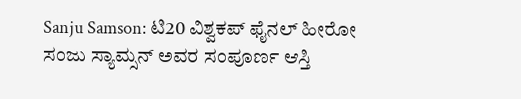Sanju Samson: ಟಿ20 ವಿಶ್ವಕಪ್ ಫೈನಲ್ ಹೀರೋ ಸಂಜು ಸ್ಯಾಮ್ಸನ್ ಅವರ ಸಂಪೂರ್ಣ ಆಸ್ತಿ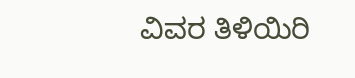ವಿವರ ತಿಳಿಯಿರಿ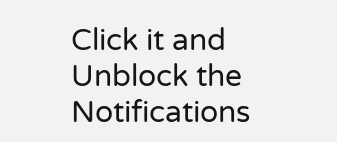Click it and Unblock the Notifications